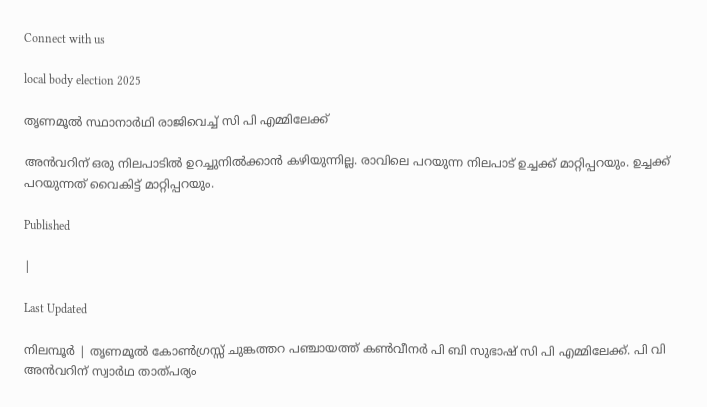Connect with us

local body election 2025

തൃണമൂല്‍ സ്ഥാനാര്‍ഥി രാജിവെച്ച് സി പി എമ്മിലേക്ക്

അന്‍വറിന് ഒരു നിലപാടില്‍ ഉറച്ചുനില്‍ക്കാന്‍ കഴിയുന്നില്ല. രാവിലെ പറയുന്ന നിലപാട് ഉച്ചക്ക് മാറ്റിപ്പറയും. ഉച്ചക്ക് പറയുന്നത് വൈകിട്ട് മാറ്റിപ്പറയും.

Published

|

Last Updated

നിലമ്പൂര്‍ | തൃണമൂല്‍ കോണ്‍ഗ്രസ്സ് ചുങ്കത്തറ പഞ്ചായത്ത് കണ്‍വീനര്‍ പി ബി സുഭാഷ് സി പി എമ്മിലേക്ക്. പി വി അന്‍വറിന് സ്വാർഥ താത്പര്യം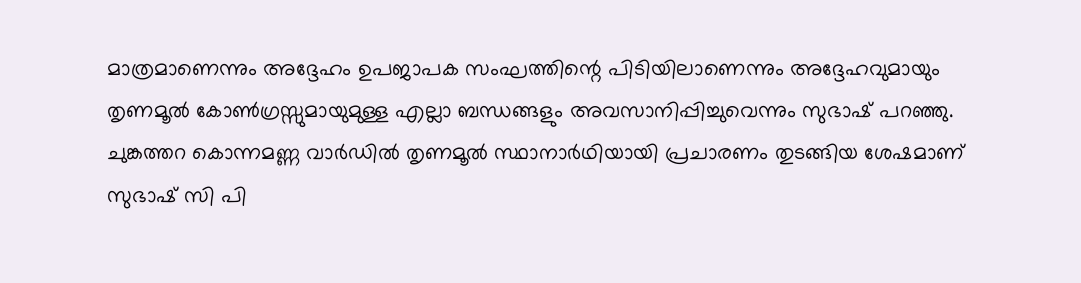മാത്രമാണെന്നും അദ്ദേഹം ഉപജാപക സംഘത്തിന്റെ പിടിയിലാണെന്നും അദ്ദേഹവുമായും തൃണമൂല്‍ കോൺഗ്രസ്സുമായുമുള്ള എല്ലാ ബന്ധങ്ങളും അവസാനിപ്പിച്ചുവെന്നും സുഭാഷ് പറഞ്ഞു. ചുങ്കത്തറ കൊന്നമണ്ണ വാര്‍ഡില്‍ തൃണമൂല്‍ സ്ഥാനാര്‍ഥിയായി പ്രചാരണം തുടങ്ങിയ ശേഷമാണ് സുഭാഷ് സി പി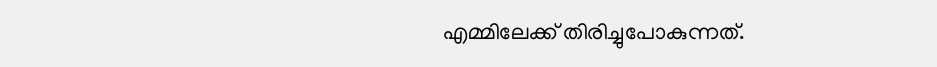എമ്മിലേക്ക് തിരിച്ചുപോകുന്നത്.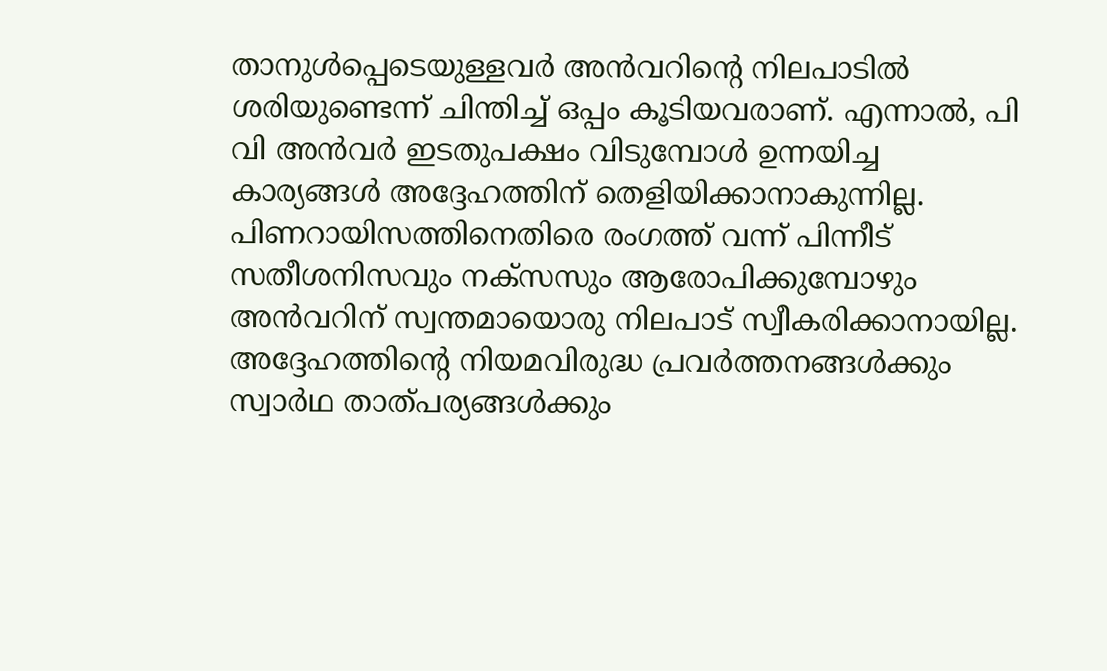താനുള്‍പ്പെടെയുള്ളവര്‍ അന്‍വറിന്റെ നിലപാടില്‍ ശരിയുണ്ടെന്ന് ചിന്തിച്ച് ഒപ്പം കൂടിയവരാണ്. എന്നാല്‍, പി വി അന്‍വര്‍ ഇടതുപക്ഷം വിടുമ്പോള്‍ ഉന്നയിച്ച കാര്യങ്ങള്‍ അദ്ദേഹത്തിന് തെളിയിക്കാനാകുന്നില്ല. പിണറായിസത്തിനെതിരെ രംഗത്ത് വന്ന് പിന്നീട് സതീശനിസവും നക്‌സസും ആരോപിക്കുമ്പോഴും അന്‍വറിന് സ്വന്തമായൊരു നിലപാട് സ്വീകരിക്കാനായില്ല.
അദ്ദേഹത്തിന്റെ നിയമവിരുദ്ധ പ്രവര്‍ത്തനങ്ങള്‍ക്കും സ്വാർഥ താത്പര്യങ്ങള്‍ക്കും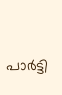പാര്‍ട്ടി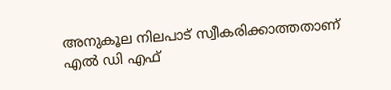അനുകൂല നിലപാട് സ്വീകരിക്കാത്തതാണ് എല്‍ ഡി എഫ്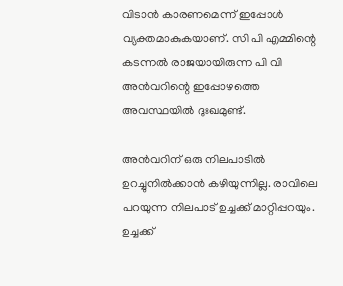വിടാന്‍ കാരണമെന്ന് ഇപ്പോള്‍ വ്യക്തമാകുകയാണ്. സി പി എമ്മിന്റെ കടന്നല്‍ രാജയായിരുന്ന പി വി അന്‍വറിന്റെ ഇപ്പോഴത്തെ അവസ്ഥയില്‍ ദുഃഖമുണ്ട്.

അന്‍വറിന് ഒരു നിലപാടില്‍ ഉറച്ചുനില്‍ക്കാന്‍ കഴിയുന്നില്ല. രാവിലെ പറയുന്ന നിലപാട് ഉച്ചക്ക് മാറ്റിപ്പറയും. ഉച്ചക്ക്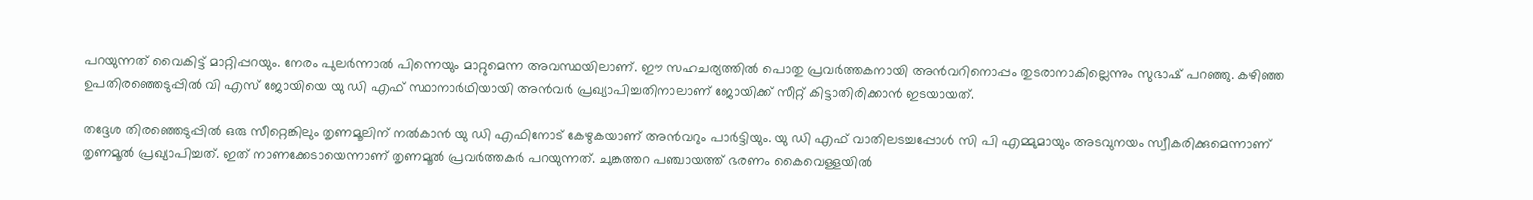പറയുന്നത് വൈകിട്ട് മാറ്റിപ്പറയും. നേരം പുലര്‍ന്നാല്‍ പിന്നെയും മാറ്റുമെന്ന അവസ്ഥയിലാണ്. ഈ സഹചര്യത്തില്‍ പൊതു പ്രവര്‍ത്തകനായി അന്‍വറിനൊപ്പം തുടരാനാകില്ലെന്നും സുഭാഷ് പറഞ്ഞു. കഴിഞ്ഞ ഉപതിരഞ്ഞെടുപ്പില്‍ വി എസ് ജോയിയെ യു ഡി എഫ് സ്ഥാനാര്‍ഥിയായി അന്‍വര്‍ പ്രഖ്യാപിച്ചതിനാലാണ് ജോയിക്ക് സീറ്റ് കിട്ടാതിരിക്കാന്‍ ഇടയായത്.

തദ്ദേശ തിരഞ്ഞെടുപ്പില്‍ ഒരു സീറ്റെങ്കിലും തൃണമൂലിന് നല്‍കാന്‍ യു ഡി എഫിനോട് കേഴുകയാണ് അന്‍വറും പാര്‍ട്ടിയും. യു ഡി എഫ് വാതിലടച്ചപ്പോള്‍ സി പി എമ്മുമായും അടവുനയം സ്വീകരിക്കുമെന്നാണ് തൃണമൂല്‍ പ്രഖ്യാപിച്ചത്. ഇത് നാണക്കേടായെന്നാണ് തൃണമൂല്‍ പ്രവര്‍ത്തകര്‍ പറയുന്നത്. ചുങ്കത്തറ പഞ്ചായത്ത് ഭരണം കൈവെള്ളയില്‍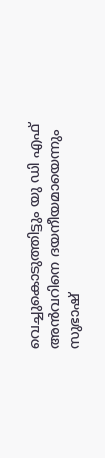വെച്ചുകൊടുത്തിട്ടും യു ഡി എഫ് അന്‍വറിനെ ദയനീയമായെന്നും സുഭാഷ്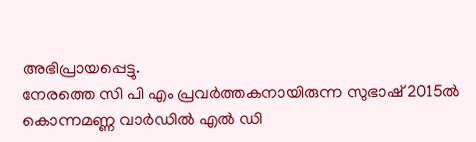അഭിപ്രായപ്പെട്ടു.
നേരത്തെ സി പി എം പ്രവര്‍ത്തകനായിരുന്ന സുഭാഷ് 2015ല്‍ കൊന്നമണ്ണ വാര്‍ഡില്‍ എല്‍ ഡി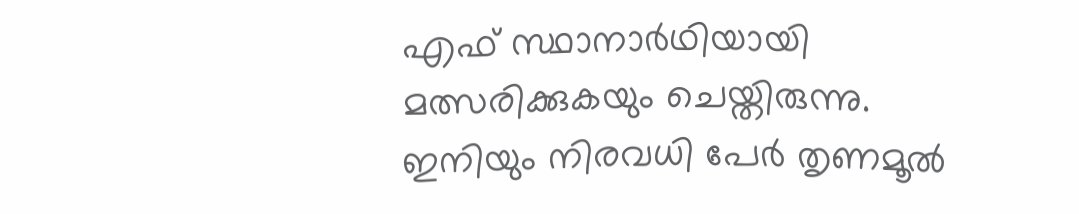എഫ് സ്ഥാനാര്‍ഥിയായി മത്സരിക്കുകയും ചെയ്തിരുന്നു. ഇനിയും നിരവധി പേര്‍ തൃണമൂല്‍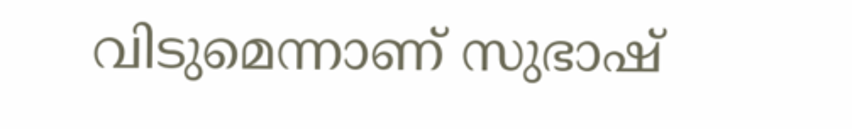വിടുമെന്നാണ് സുഭാഷ്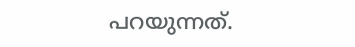പറയുന്നത്.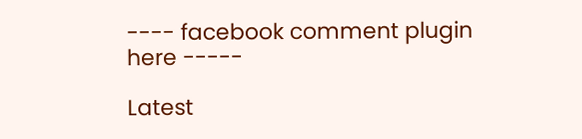---- facebook comment plugin here -----

Latest